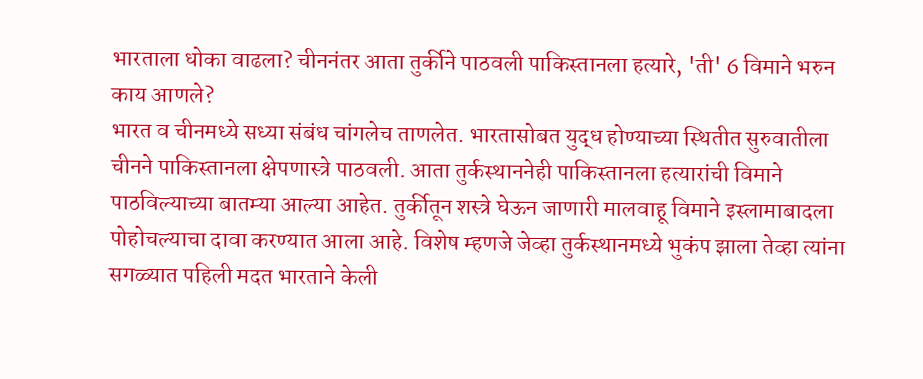भारताला धोका वाढला? चीननंतर आता तुर्कीने पाठवली पाकिस्तानला हत्यारे, 'ती' 6 विमाने भरुन काय आणले?
भारत व चीनमध्ये सध्या संबंध चांगलेच ताणलेत. भारतासोबत युद्ध होण्याच्या स्थितीत सुरुवातीला चीनने पाकिस्तानला क्षेपणास्त्रे पाठवली. आता तुर्कस्थाननेही पाकिस्तानला हत्यारांची विमाने पाठविल्याच्या बातम्या आल्या आहेत. तुर्कीतून शस्त्रे घेऊन जाणारी मालवाहू विमाने इस्लामाबादला पोहोचल्याचा दावा करण्यात आला आहे. विशेष म्हणजे जेव्हा तुर्कस्थानमध्ये भुकंप झाला तेव्हा त्यांना सगळ्यात पहिली मदत भारताने केली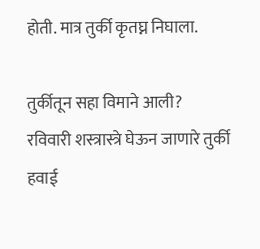होती. मात्र तुर्की कृतघ्न निघाला.

तुर्कीतून सहा विमाने आली?
रविवारी शस्त्रास्त्रे घेऊन जाणारे तुर्की हवाई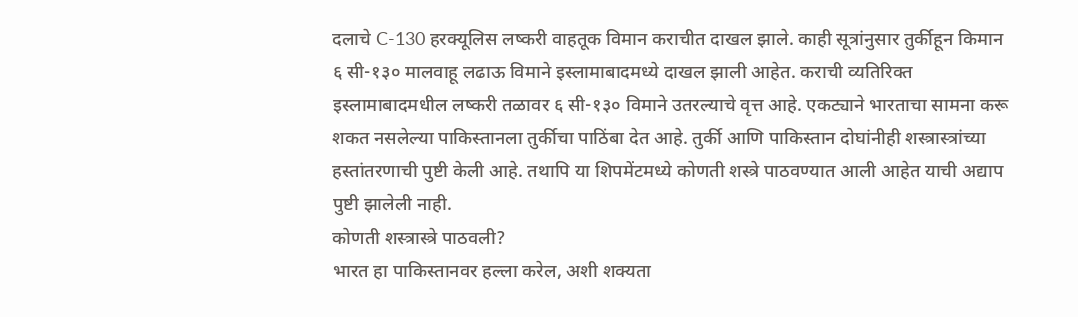दलाचे C-130 हरक्यूलिस लष्करी वाहतूक विमान कराचीत दाखल झाले. काही सूत्रांनुसार तुर्कीहून किमान ६ सी-१३० मालवाहू लढाऊ विमाने इस्लामाबादमध्ये दाखल झाली आहेत. कराची व्यतिरिक्त इस्लामाबादमधील लष्करी तळावर ६ सी-१३० विमाने उतरल्याचे वृत्त आहे. एकट्याने भारताचा सामना करू शकत नसलेल्या पाकिस्तानला तुर्कीचा पाठिंबा देत आहे. तुर्की आणि पाकिस्तान दोघांनीही शस्त्रास्त्रांच्या हस्तांतरणाची पुष्टी केली आहे. तथापि या शिपमेंटमध्ये कोणती शस्त्रे पाठवण्यात आली आहेत याची अद्याप पुष्टी झालेली नाही.
कोणती शस्त्रास्त्रे पाठवली?
भारत हा पाकिस्तानवर हल्ला करेल, अशी शक्यता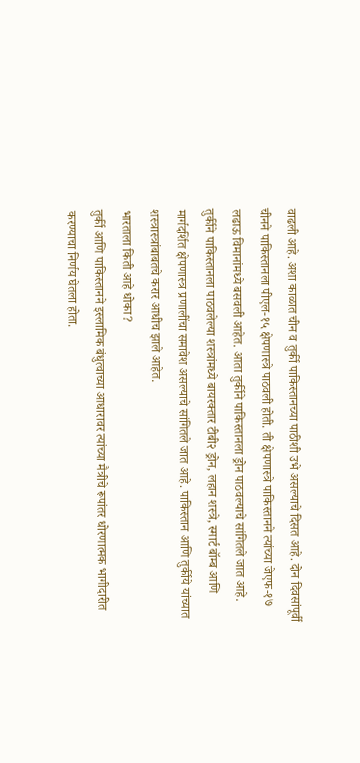वाढली आहे. अशा काळात चीन व तुर्की पाकिस्तानच्या पाठीशी उभे असल्याचे दिसत आहे. दोन दिवसांपूर्वी चीनने पाकिस्तानला पीएल-१५ क्षेपणास्त्रे पाठवली होती. ती क्षेपणास्त्रे पाकिस्तानने त्यांच्या जेएफ-१७ लढाऊ विमानांमध्ये बसवली आहेत. आता तुर्कीने पाकिस्तानला ड्रोन पाठवल्याचे सांगितले जात आहे. तुर्कीने पाकिस्तानला पाठवलेल्या शस्त्रांमध्ये बायरक्तार टीबी२ ड्रोन, लहान शस्त्रे, स्मार्ट बॉम्ब आणि मार्गदर्शित क्षेपणास्त्र प्रणालींचा समावेश असल्याचे सांगितले जात आहे. पाकिस्तान आणि तुर्कीये यांच्यात शस्त्रास्त्रांबाबतचे करार आधीच झाले आहेत.
भारताला किती आहे धोका?
तुर्की आणि पाकिस्तानने इस्लामिक बंधुत्वाच्या आधारावर त्यांच्या मैत्रीचे रूपांतर धोरणात्मक भागीदारीत करण्याचा निर्णय घेतला होता.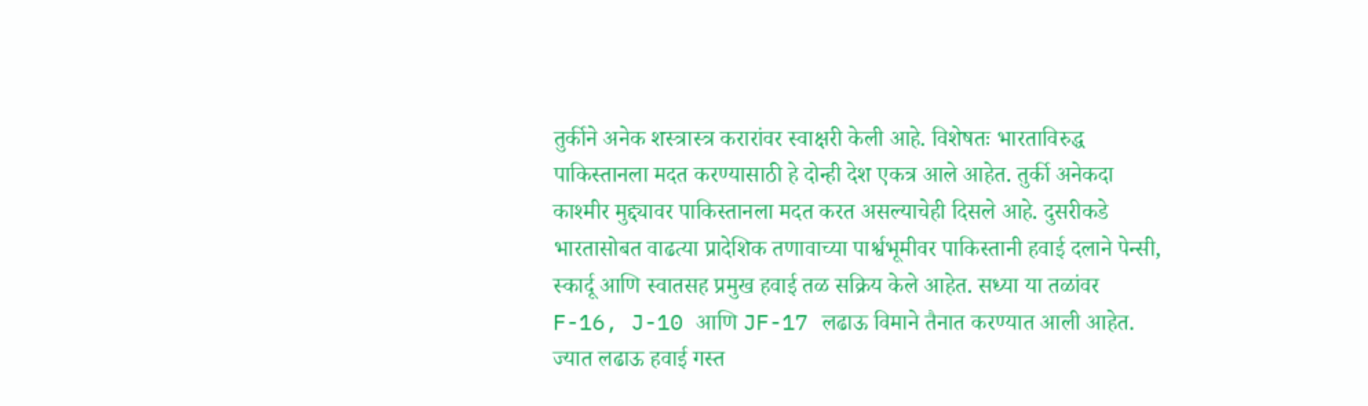तुर्कीने अनेक शस्त्रास्त्र करारांवर स्वाक्षरी केली आहे. विशेषतः भारताविरुद्ध पाकिस्तानला मदत करण्यासाठी हे दोन्ही देश एकत्र आले आहेत. तुर्की अनेकदा काश्मीर मुद्द्यावर पाकिस्तानला मदत करत असल्याचेही दिसले आहे. दुसरीकडे भारतासोबत वाढत्या प्रादेशिक तणावाच्या पार्श्वभूमीवर पाकिस्तानी हवाई दलाने पेन्सी, स्कार्दू आणि स्वातसह प्रमुख हवाई तळ सक्रिय केले आहेत. सध्या या तळांवर F-16, J-10 आणि JF-17 लढाऊ विमाने तैनात करण्यात आली आहेत. ज्यात लढाऊ हवाई गस्त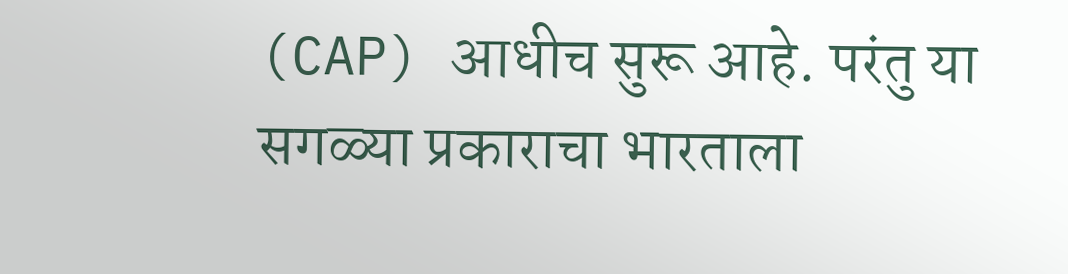(CAP) आधीच सुरू आहे. परंतु या सगळ्या प्रकाराचा भारताला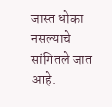जास्त धोका नसल्याचे सांगितले जात आहे.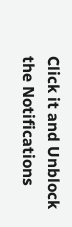Click it and Unblock the Notifications